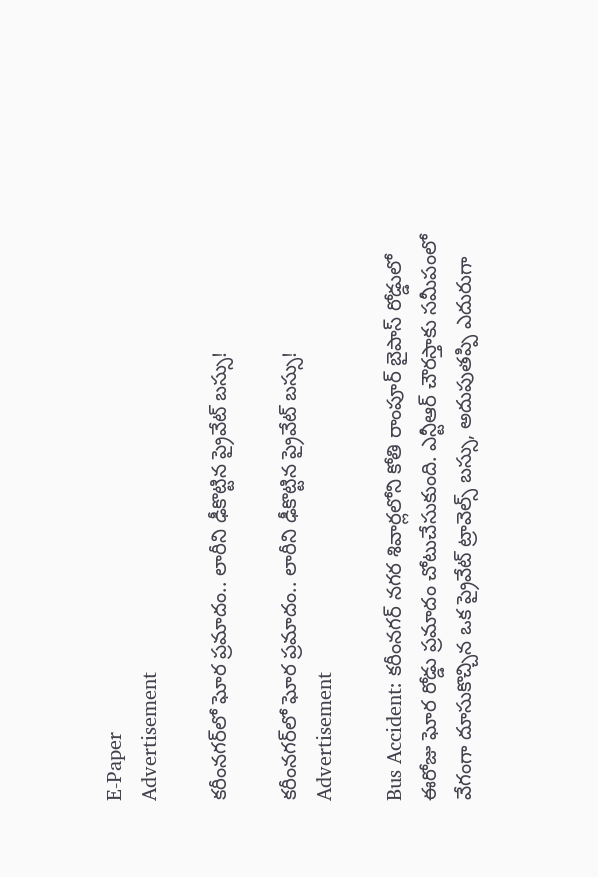E-Paper
Advertisement

కరీంనగర్‌లో ఘోర ప్రమాదం.. లారీని ఢీకొట్టిన ప్రైవేట్ బస్సు!

కరీంనగర్‌లో ఘోర ప్రమాదం.. లారీని ఢీకొట్టిన ప్రైవేట్ బస్సు!
Advertisement

Bus Accident: కరీంనగర్ నగర శివార్లలోని కోతి రాంపూర్ బైపాస్ రోడ్డులో ఈరోజు ఘోర రోడ్డు ప్రమాదం చోటుచేసుకుంది. ఎన్టీఆర్ చౌరస్తాకు సమీపంలో వేగంగా దూసుకొచ్చిన ఒక ప్రైవేట్ ట్రావెల్స్ బస్సు, అదుపుతప్పి ఎదురుగా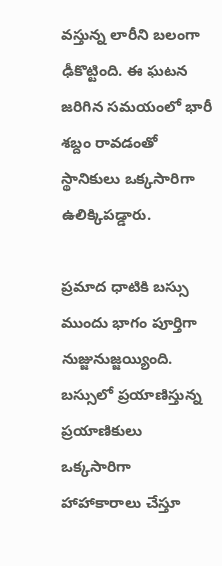వస్తున్న లారీని బలంగా ఢీకొట్టింది. ఈ ఘటన జరిగిన సమయంలో భారీ శబ్దం రావడంతో స్థానికులు ఒక్కసారిగా ఉలిక్కిపడ్డారు.

ప్రమాద ధాటికి బస్సు ముందు భాగం పూర్తిగా నుజ్జునుజ్జయ్యింది. బస్సులో ప్రయాణిస్తున్న ప్రయాణికులు ఒక్కసారిగా హాహాకారాలు చేస్తూ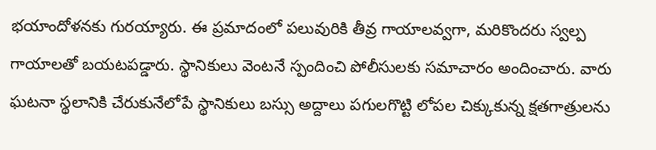భయాందోళనకు గురయ్యారు. ఈ ప్రమాదంలో పలువురికి తీవ్ర గాయాలవ్వగా, మరికొందరు స్వల్ప గాయాలతో బయటపడ్డారు. స్థానికులు వెంటనే స్పందించి పోలీసులకు సమాచారం అందించారు. వారు ఘటనా స్థలానికి చేరుకునేలోపే స్థానికులు బస్సు అద్దాలు పగులగొట్టి లోపల చిక్కుకున్న క్షతగాత్రులను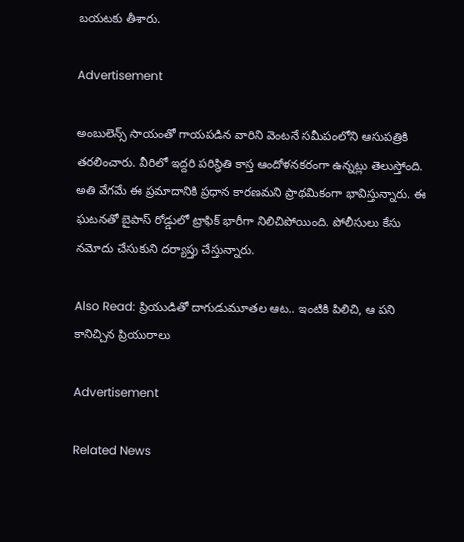బయటకు తీశారు.

Advertisement

అంబులెన్స్ సాయంతో గాయపడిన వారిని వెంటనే సమీపంలోని ఆసుపత్రికి తరలించారు. వీరిలో ఇద్దరి పరిస్థితి కాస్త ఆందోళనకరంగా ఉన్నట్లు తెలుస్తోంది. అతి వేగమే ఈ ప్రమాదానికి ప్రధాన కారణమని ప్రాథమికంగా భావిస్తున్నారు. ఈ ఘటనతో బైపాస్ రోడ్డులో ట్రాఫిక్ భారీగా నిలిచిపోయింది. పోలీసులు కేసు నమోదు చేసుకుని దర్యాప్తు చేస్తున్నారు.

Also Read: ప్రియుడితో దాగుడుమూతల ఆట.. ఇంటికి పిలిచి, ఆ పని కానిచ్చిన ప్రియురాలు

Advertisement

Related News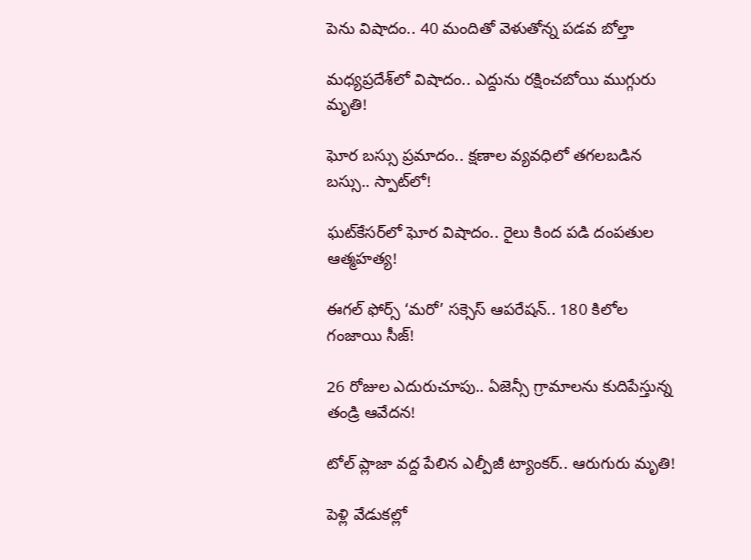పెను విషాదం.. 40 మందితో వెళుతోన్న ప‌డ‌వ బోల్తా

మధ్యప్రదేశ్‌లో విషాదం.. ఎద్దును రక్షించబోయి ముగ్గురు మృతి!

ఘోర బస్సు ప్రమాదం.. క్షణాల వ్యవధిలో తగలబడిన బస్సు.. స్పాట్‌లో!

ఘట్‌కేసర్‌లో ఘోర విషాదం.. రైలు కింద పడి దంపతుల ఆత్మహత్య!

ఈగల్ ఫోర్స్ ‘మరో’ సక్సెస్ ఆపరేషన్.. 180 కిలోల గంజాయి సీజ్!

26 రోజుల ఎదురుచూపు.. ఏజెన్సీ గ్రామాలను కుదిపేస్తున్న తండ్రి ఆవేదన!

టోల్ ప్లాజా వద్ద పేలిన ఎల్పీజీ ట్యాంకర్.. ఆరుగురు మృతి!

పెళ్లి వేడుకల్లో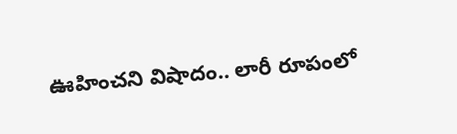ఊహించని విషాదం.. లారీ రూపంలో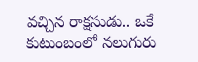వచ్చిన రాక్షసుడు.. ఒకే కుటుంబంలో నలుగురు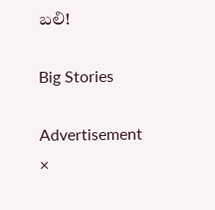బలి!

Big Stories

Advertisement
×